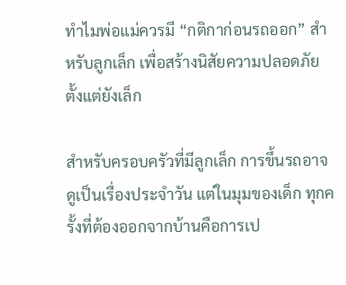ทำไมพ่อแม่ควรมี “กติกาก่อนรถออก” สำหรับลูกเล็ก เพื่อสร้างนิสัยความปลอดภัยตั้งแต่ยังเล็ก

สำหรับครอบครัวที่มีลูกเล็ก การขึ้นรถอาจดูเป็นเรื่องประจำวัน แต่ในมุมของเด็ก ทุกครั้งที่ต้องออกจากบ้านคือการเป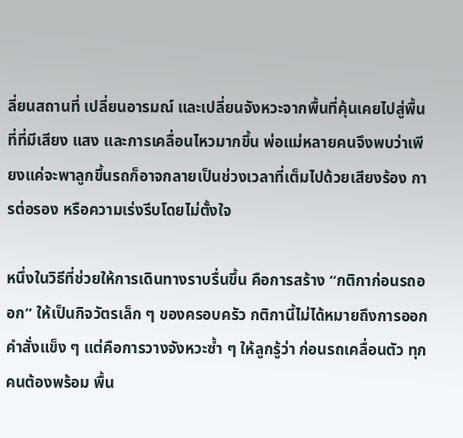ลี่ยนสถานที่ เปลี่ยนอารมณ์ และเปลี่ยนจังหวะจากพื้นที่คุ้นเคยไปสู่พื้นที่ที่มีเสียง แสง และการเคลื่อนไหวมากขึ้น พ่อแม่หลายคนจึงพบว่าเพียงแค่จะพาลูกขึ้นรถก็อาจกลายเป็นช่วงเวลาที่เต็มไปด้วยเสียงร้อง การต่อรอง หรือความเร่งรีบโดยไม่ตั้งใจ

หนึ่งในวิธีที่ช่วยให้การเดินทางราบรื่นขึ้น คือการสร้าง “กติกาก่อนรถออก” ให้เป็นกิจวัตรเล็ก ๆ ของครอบครัว กติกานี้ไม่ได้หมายถึงการออกคำสั่งแข็ง ๆ แต่คือการวางจังหวะซ้ำ ๆ ให้ลูกรู้ว่า ก่อนรถเคลื่อนตัว ทุกคนต้องพร้อม พื้น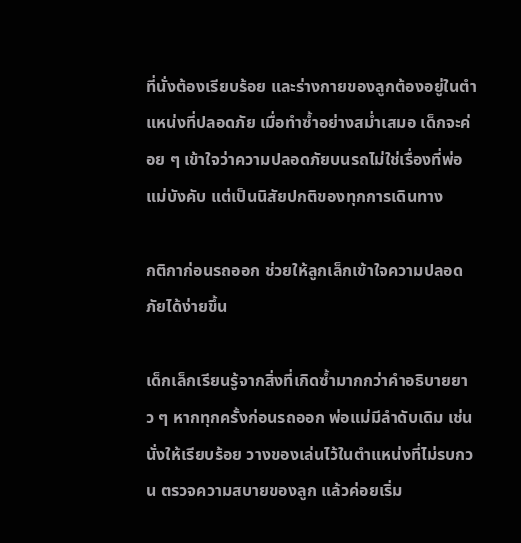ที่นั่งต้องเรียบร้อย และร่างกายของลูกต้องอยู่ในตำแหน่งที่ปลอดภัย เมื่อทำซ้ำอย่างสม่ำเสมอ เด็กจะค่อย ๆ เข้าใจว่าความปลอดภัยบนรถไม่ใช่เรื่องที่พ่อแม่บังคับ แต่เป็นนิสัยปกติของทุกการเดินทาง

กติกาก่อนรถออก ช่วยให้ลูกเล็กเข้าใจความปลอดภัยได้ง่ายขึ้น

เด็กเล็กเรียนรู้จากสิ่งที่เกิดซ้ำมากกว่าคำอธิบายยาว ๆ หากทุกครั้งก่อนรถออก พ่อแม่มีลำดับเดิม เช่น นั่งให้เรียบร้อย วางของเล่นไว้ในตำแหน่งที่ไม่รบกวน ตรวจความสบายของลูก แล้วค่อยเริ่ม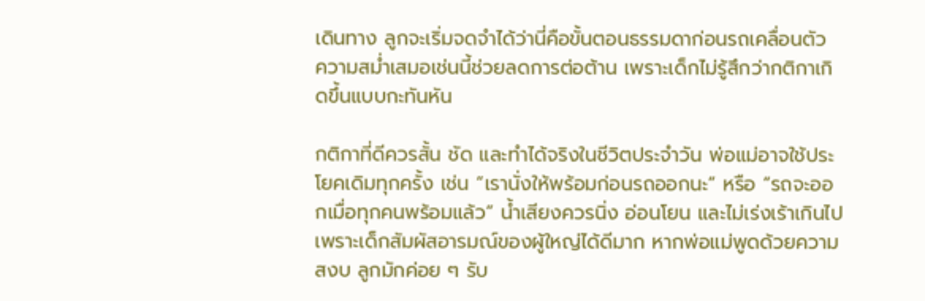เดินทาง ลูกจะเริ่มจดจำได้ว่านี่คือขั้นตอนธรรมดาก่อนรถเคลื่อนตัว ความสม่ำเสมอเช่นนี้ช่วยลดการต่อต้าน เพราะเด็กไม่รู้สึกว่ากติกาเกิดขึ้นแบบกะทันหัน

กติกาที่ดีควรสั้น ชัด และทำได้จริงในชีวิตประจำวัน พ่อแม่อาจใช้ประโยคเดิมทุกครั้ง เช่น “เรานั่งให้พร้อมก่อนรถออกนะ” หรือ “รถจะออกเมื่อทุกคนพร้อมแล้ว” น้ำเสียงควรนิ่ง อ่อนโยน และไม่เร่งเร้าเกินไป เพราะเด็กสัมผัสอารมณ์ของผู้ใหญ่ได้ดีมาก หากพ่อแม่พูดด้วยความสงบ ลูกมักค่อย ๆ รับ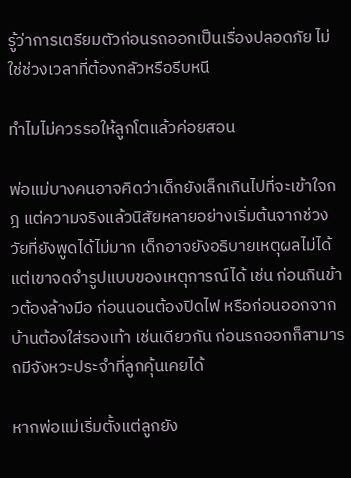รู้ว่าการเตรียมตัวก่อนรถออกเป็นเรื่องปลอดภัย ไม่ใช่ช่วงเวลาที่ต้องกลัวหรือรีบหนี

ทำไมไม่ควรรอให้ลูกโตแล้วค่อยสอน

พ่อแม่บางคนอาจคิดว่าเด็กยังเล็กเกินไปที่จะเข้าใจกฎ แต่ความจริงแล้วนิสัยหลายอย่างเริ่มต้นจากช่วงวัยที่ยังพูดได้ไม่มาก เด็กอาจยังอธิบายเหตุผลไม่ได้ แต่เขาจดจำรูปแบบของเหตุการณ์ได้ เช่น ก่อนกินข้าวต้องล้างมือ ก่อนนอนต้องปิดไฟ หรือก่อนออกจากบ้านต้องใส่รองเท้า เช่นเดียวกัน ก่อนรถออกก็สามารถมีจังหวะประจำที่ลูกคุ้นเคยได้

หากพ่อแม่เริ่มตั้งแต่ลูกยัง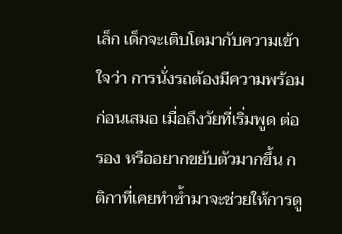เล็ก เด็กจะเติบโตมากับความเข้าใจว่า การนั่งรถต้องมีความพร้อมก่อนเสมอ เมื่อถึงวัยที่เริ่มพูด ต่อรอง หรืออยากขยับตัวมากขึ้น กติกาที่เคยทำซ้ำมาจะช่วยให้การดู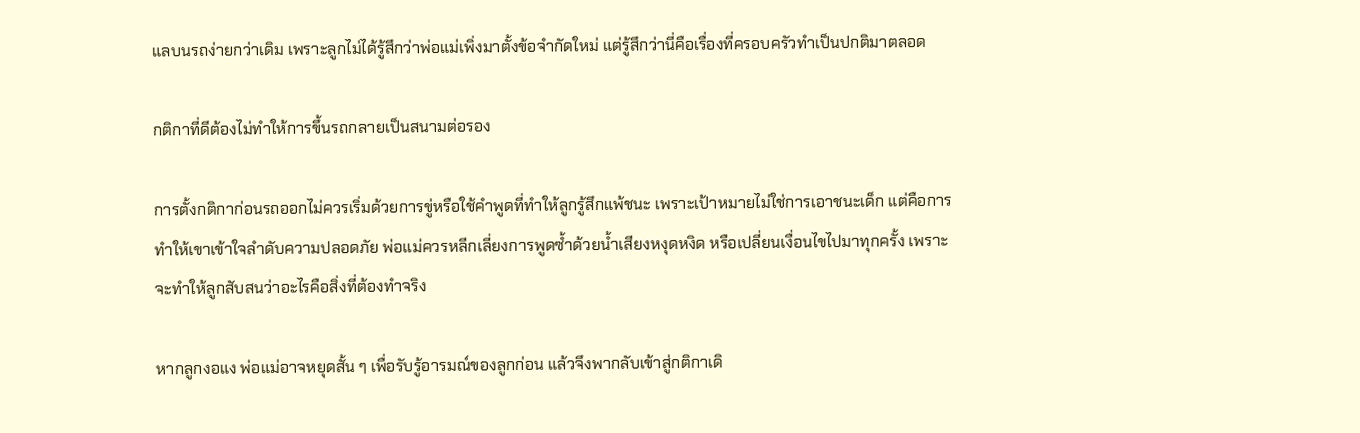แลบนรถง่ายกว่าเดิม เพราะลูกไม่ได้รู้สึกว่าพ่อแม่เพิ่งมาตั้งข้อจำกัดใหม่ แต่รู้สึกว่านี่คือเรื่องที่ครอบครัวทำเป็นปกติมาตลอด

กติกาที่ดีต้องไม่ทำให้การขึ้นรถกลายเป็นสนามต่อรอง

การตั้งกติกาก่อนรถออกไม่ควรเริ่มด้วยการขู่หรือใช้คำพูดที่ทำให้ลูกรู้สึกแพ้ชนะ เพราะเป้าหมายไม่ใช่การเอาชนะเด็ก แต่คือการทำให้เขาเข้าใจลำดับความปลอดภัย พ่อแม่ควรหลีกเลี่ยงการพูดซ้ำด้วยน้ำเสียงหงุดหงิด หรือเปลี่ยนเงื่อนไขไปมาทุกครั้ง เพราะจะทำให้ลูกสับสนว่าอะไรคือสิ่งที่ต้องทำจริง

หากลูกงอแง พ่อแม่อาจหยุดสั้น ๆ เพื่อรับรู้อารมณ์ของลูกก่อน แล้วจึงพากลับเข้าสู่กติกาเดิ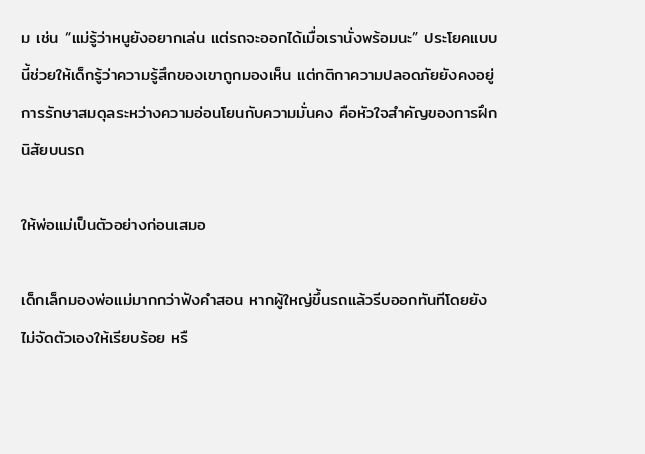ม เช่น “แม่รู้ว่าหนูยังอยากเล่น แต่รถจะออกได้เมื่อเรานั่งพร้อมนะ” ประโยคแบบนี้ช่วยให้เด็กรู้ว่าความรู้สึกของเขาถูกมองเห็น แต่กติกาความปลอดภัยยังคงอยู่ การรักษาสมดุลระหว่างความอ่อนโยนกับความมั่นคง คือหัวใจสำคัญของการฝึกนิสัยบนรถ

ให้พ่อแม่เป็นตัวอย่างก่อนเสมอ

เด็กเล็กมองพ่อแม่มากกว่าฟังคำสอน หากผู้ใหญ่ขึ้นรถแล้วรีบออกทันทีโดยยังไม่จัดตัวเองให้เรียบร้อย หรื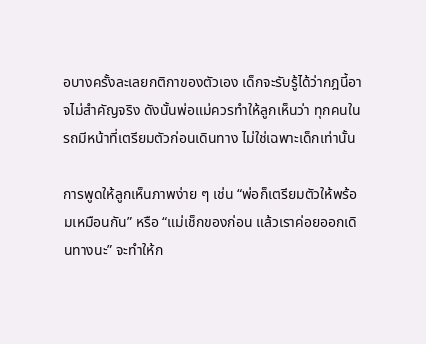อบางครั้งละเลยกติกาของตัวเอง เด็กจะรับรู้ได้ว่ากฎนี้อาจไม่สำคัญจริง ดังนั้นพ่อแม่ควรทำให้ลูกเห็นว่า ทุกคนในรถมีหน้าที่เตรียมตัวก่อนเดินทาง ไม่ใช่เฉพาะเด็กเท่านั้น

การพูดให้ลูกเห็นภาพง่าย ๆ เช่น “พ่อก็เตรียมตัวให้พร้อมเหมือนกัน” หรือ “แม่เช็กของก่อน แล้วเราค่อยออกเดินทางนะ” จะทำให้ก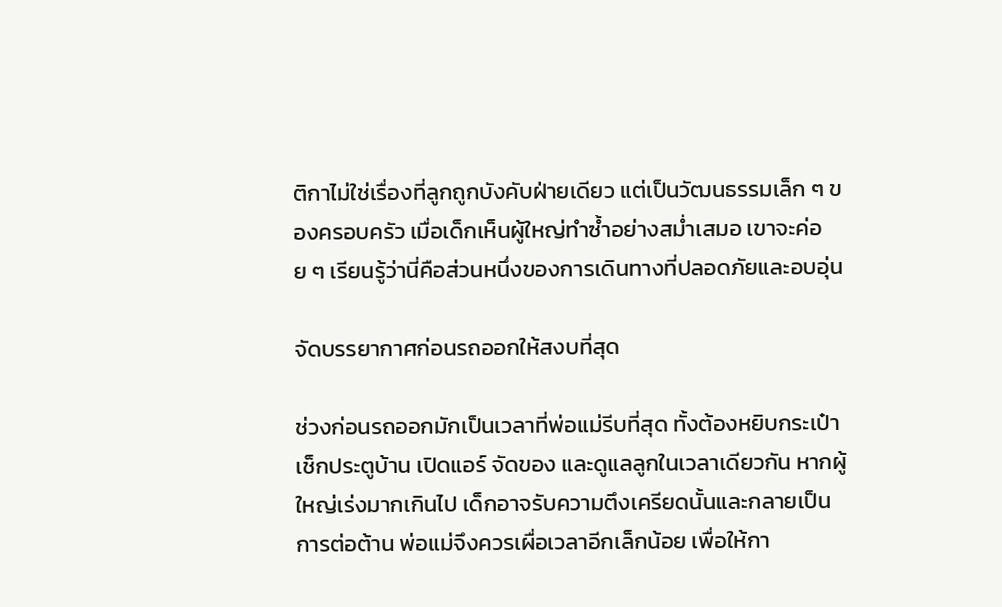ติกาไม่ใช่เรื่องที่ลูกถูกบังคับฝ่ายเดียว แต่เป็นวัฒนธรรมเล็ก ๆ ของครอบครัว เมื่อเด็กเห็นผู้ใหญ่ทำซ้ำอย่างสม่ำเสมอ เขาจะค่อย ๆ เรียนรู้ว่านี่คือส่วนหนึ่งของการเดินทางที่ปลอดภัยและอบอุ่น

จัดบรรยากาศก่อนรถออกให้สงบที่สุด

ช่วงก่อนรถออกมักเป็นเวลาที่พ่อแม่รีบที่สุด ทั้งต้องหยิบกระเป๋า เช็กประตูบ้าน เปิดแอร์ จัดของ และดูแลลูกในเวลาเดียวกัน หากผู้ใหญ่เร่งมากเกินไป เด็กอาจรับความตึงเครียดนั้นและกลายเป็นการต่อต้าน พ่อแม่จึงควรเผื่อเวลาอีกเล็กน้อย เพื่อให้กา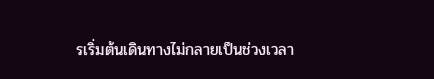รเริ่มต้นเดินทางไม่กลายเป็นช่วงเวลา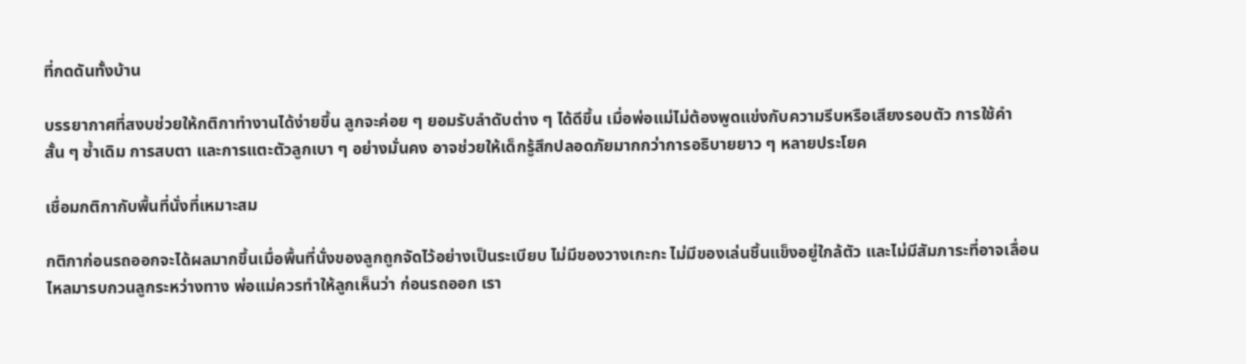ที่กดดันทั้งบ้าน

บรรยากาศที่สงบช่วยให้กติกาทำงานได้ง่ายขึ้น ลูกจะค่อย ๆ ยอมรับลำดับต่าง ๆ ได้ดีขึ้น เมื่อพ่อแม่ไม่ต้องพูดแข่งกับความรีบหรือเสียงรอบตัว การใช้คำสั้น ๆ ซ้ำเดิม การสบตา และการแตะตัวลูกเบา ๆ อย่างมั่นคง อาจช่วยให้เด็กรู้สึกปลอดภัยมากกว่าการอธิบายยาว ๆ หลายประโยค

เชื่อมกติกากับพื้นที่นั่งที่เหมาะสม

กติกาก่อนรถออกจะได้ผลมากขึ้นเมื่อพื้นที่นั่งของลูกถูกจัดไว้อย่างเป็นระเบียบ ไม่มีของวางเกะกะ ไม่มีของเล่นชิ้นแข็งอยู่ใกล้ตัว และไม่มีสัมภาระที่อาจเลื่อนไหลมารบกวนลูกระหว่างทาง พ่อแม่ควรทำให้ลูกเห็นว่า ก่อนรถออก เรา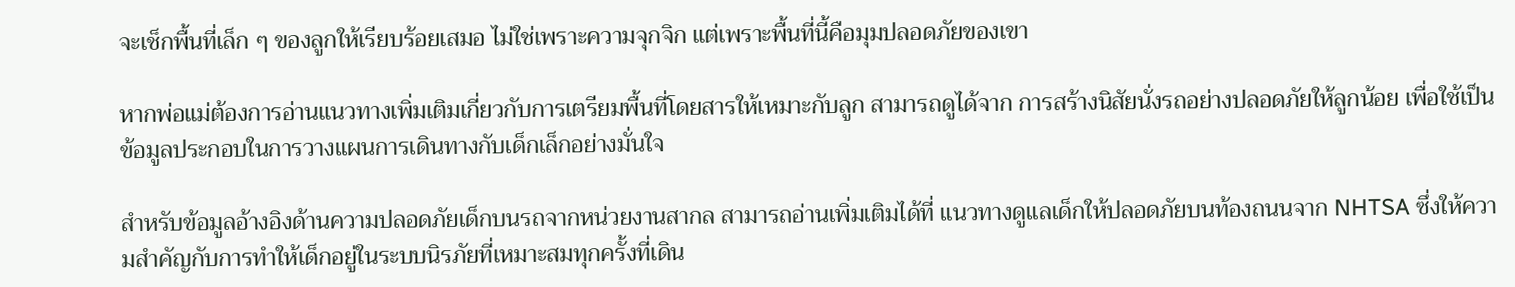จะเช็กพื้นที่เล็ก ๆ ของลูกให้เรียบร้อยเสมอ ไม่ใช่เพราะความจุกจิก แต่เพราะพื้นที่นี้คือมุมปลอดภัยของเขา

หากพ่อแม่ต้องการอ่านแนวทางเพิ่มเติมเกี่ยวกับการเตรียมพื้นที่โดยสารให้เหมาะกับลูก สามารถดูได้จาก การสร้างนิสัยนั่งรถอย่างปลอดภัยให้ลูกน้อย เพื่อใช้เป็นข้อมูลประกอบในการวางแผนการเดินทางกับเด็กเล็กอย่างมั่นใจ

สำหรับข้อมูลอ้างอิงด้านความปลอดภัยเด็กบนรถจากหน่วยงานสากล สามารถอ่านเพิ่มเติมได้ที่ แนวทางดูแลเด็กให้ปลอดภัยบนท้องถนนจาก NHTSA ซึ่งให้ความสำคัญกับการทำให้เด็กอยู่ในระบบนิรภัยที่เหมาะสมทุกครั้งที่เดิน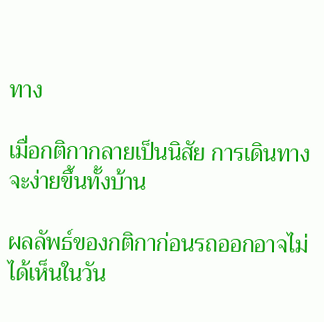ทาง

เมื่อกติกากลายเป็นนิสัย การเดินทางจะง่ายขึ้นทั้งบ้าน

ผลลัพธ์ของกติกาก่อนรถออกอาจไม่ได้เห็นในวัน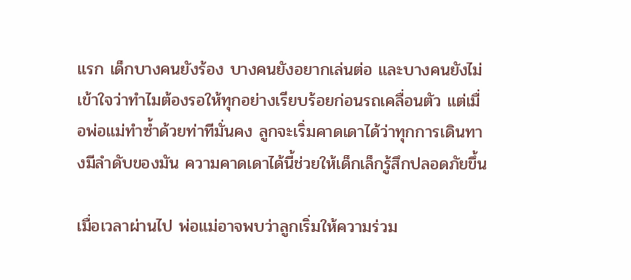แรก เด็กบางคนยังร้อง บางคนยังอยากเล่นต่อ และบางคนยังไม่เข้าใจว่าทำไมต้องรอให้ทุกอย่างเรียบร้อยก่อนรถเคลื่อนตัว แต่เมื่อพ่อแม่ทำซ้ำด้วยท่าทีมั่นคง ลูกจะเริ่มคาดเดาได้ว่าทุกการเดินทางมีลำดับของมัน ความคาดเดาได้นี้ช่วยให้เด็กเล็กรู้สึกปลอดภัยขึ้น

เมื่อเวลาผ่านไป พ่อแม่อาจพบว่าลูกเริ่มให้ความร่วม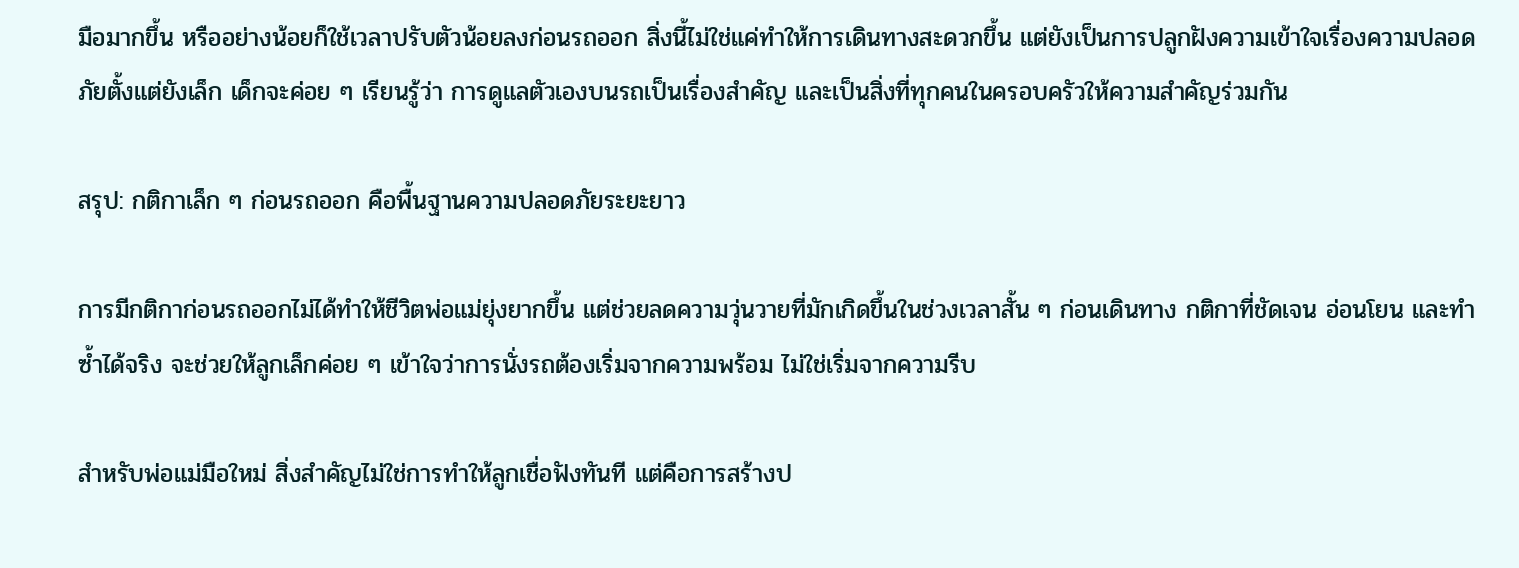มือมากขึ้น หรืออย่างน้อยก็ใช้เวลาปรับตัวน้อยลงก่อนรถออก สิ่งนี้ไม่ใช่แค่ทำให้การเดินทางสะดวกขึ้น แต่ยังเป็นการปลูกฝังความเข้าใจเรื่องความปลอดภัยตั้งแต่ยังเล็ก เด็กจะค่อย ๆ เรียนรู้ว่า การดูแลตัวเองบนรถเป็นเรื่องสำคัญ และเป็นสิ่งที่ทุกคนในครอบครัวให้ความสำคัญร่วมกัน

สรุป: กติกาเล็ก ๆ ก่อนรถออก คือพื้นฐานความปลอดภัยระยะยาว

การมีกติกาก่อนรถออกไม่ได้ทำให้ชีวิตพ่อแม่ยุ่งยากขึ้น แต่ช่วยลดความวุ่นวายที่มักเกิดขึ้นในช่วงเวลาสั้น ๆ ก่อนเดินทาง กติกาที่ชัดเจน อ่อนโยน และทำซ้ำได้จริง จะช่วยให้ลูกเล็กค่อย ๆ เข้าใจว่าการนั่งรถต้องเริ่มจากความพร้อม ไม่ใช่เริ่มจากความรีบ

สำหรับพ่อแม่มือใหม่ สิ่งสำคัญไม่ใช่การทำให้ลูกเชื่อฟังทันที แต่คือการสร้างป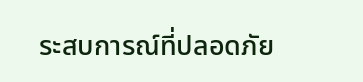ระสบการณ์ที่ปลอดภัย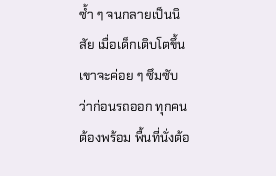ซ้ำ ๆ จนกลายเป็นนิสัย เมื่อเด็กเติบโตขึ้น เขาจะค่อย ๆ ซึมซับว่าก่อนรถออก ทุกคนต้องพร้อม พื้นที่นั่งต้อ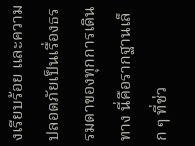งเรียบร้อย และความปลอดภัยเป็นเรื่องธรรมดาของทุกการเดินทาง นี่คือรากฐานเล็ก ๆ ที่ช่ว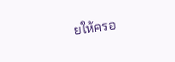ยให้ครอ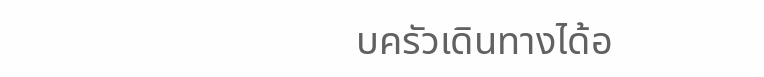บครัวเดินทางได้อ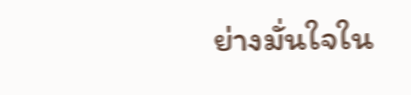ย่างมั่นใจใน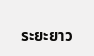ระยะยาว